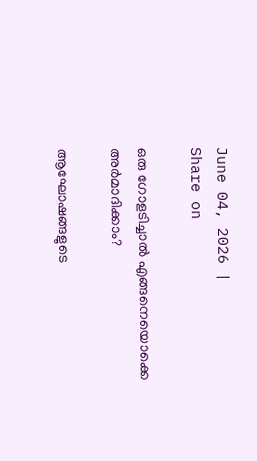June 04, 2026 |
Share on

ഒരു ഗോളടിച്ചാല്‍ എങ്ങനെയൊക്കെ അര്‍മാദിക്കാം?

ആഘോഷങ്ങളുടെ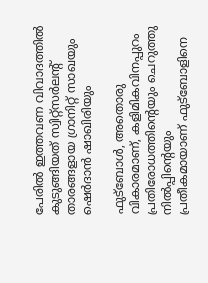പേരില്‍ ഇത്തവണ വിവാദത്തില്‍ കുടുങ്ങിയത് സ്വിറ്റ്‌സര്‍ലന്റ് താരങ്ങളായ ഗ്രാനിറ്റ് സാഖയും ഷെര്‍ദാന്‍ ഷാഖിരിയും

ഫുട്‌ബോള്‍, അതൊരു വികാരമാണ്, കളിമികവിനപ്പുറം പ്രതിരോധത്തിന്റെയും ചെറുത്തു നില്‍പ്പിന്റെയും
പ്രതീകമായാണ് ഫുട്‌ബോളിനെ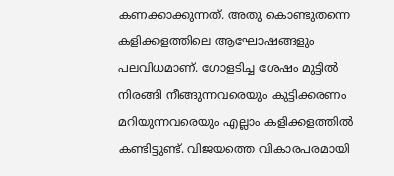കണക്കാക്കുന്നത്. അതു കൊണ്ടുതന്നെ കളിക്കളത്തിലെ ആഘോഷങ്ങളും പലവിധമാണ്. ഗോളടിച്ച ശേഷം മുട്ടില്‍ നിരങ്ങി നീങ്ങുന്നവരെയും കുട്ടിക്കരണം മറിയുന്നവരെയും എല്ലാം കളിക്കളത്തില്‍ കണ്ടിട്ടുണ്ട്. വിജയത്തെ വികാരപരമായി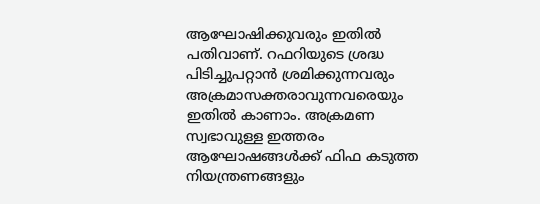ആഘോഷിക്കുവരും ഇതില്‍ പതിവാണ്. റഫറിയുടെ ശ്രദ്ധ പിടിച്ചുപറ്റാന്‍ ശ്രമിക്കുന്നവരും അക്രമാസക്തരാവുന്നവരെയും ഇതില്‍ കാണാം. അക്രമണ സ്വഭാവുള്ള ഇത്തരം ആഘോഷങ്ങള്‍ക്ക് ഫിഫ കടുത്ത നിയന്ത്രണങ്ങളും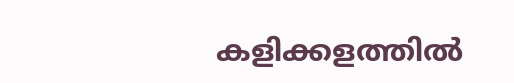കളിക്കളത്തില്‍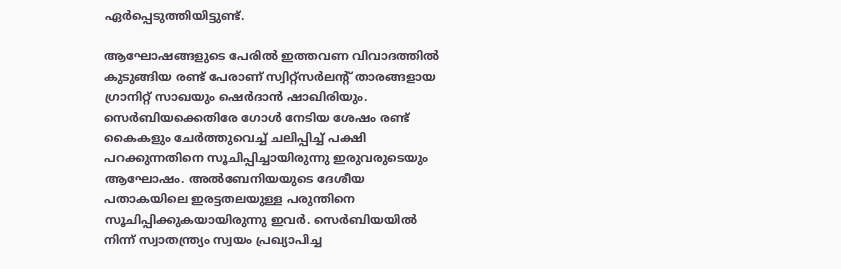ഏര്‍പ്പെടുത്തിയിട്ടുണ്ട്.

ആഘോഷങ്ങളുടെ പേരില്‍ ഇത്തവണ വിവാദത്തില്‍ കുടുങ്ങിയ രണ്ട് പേരാണ് സ്വിറ്റ്‌സര്‍ലന്റ് താരങ്ങളായ ഗ്രാനിറ്റ് സാഖയും ഷെര്‍ദാന്‍ ഷാഖിരിയും. സെര്‍ബിയക്കെതിരേ ഗോള്‍ നേടിയ ശേഷം രണ്ട് കൈകളും ചേര്‍ത്തുവെച്ച് ചലിപ്പിച്ച് പക്ഷി പറക്കുന്നതിനെ സൂചിപ്പിച്ചായിരുന്നു ഇരുവരുടെയും ആഘോഷം. അല്‍ബേനിയയുടെ ദേശീയ പതാകയിലെ ഇരട്ടതലയുള്ള പരുന്തിനെ സൂചിപ്പിക്കുകയായിരുന്നു ഇവര്‍. സെര്‍ബിയയില്‍ നിന്ന് സ്വാതന്ത്ര്യം സ്വയം പ്രഖ്യാപിച്ച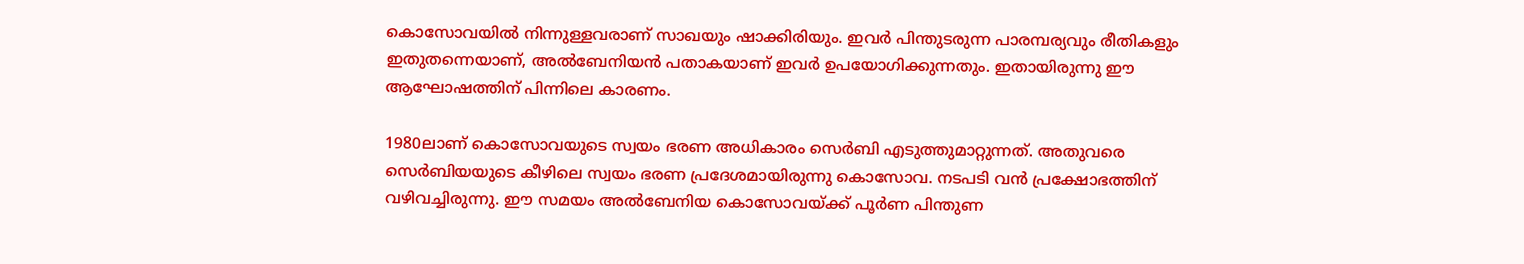കൊസോവയില്‍ നിന്നുള്ളവരാണ് സാഖയും ഷാക്കിരിയും. ഇവര്‍ പിന്തുടരുന്ന പാരമ്പര്യവും രീതികളും ഇതുതന്നെയാണ്, അല്‍ബേനിയന്‍ പതാകയാണ് ഇവര്‍ ഉപയോഗിക്കുന്നതും. ഇതായിരുന്നു ഈ ആഘോഷത്തിന് പിന്നിലെ കാരണം.

1980ലാണ് കൊസോവയുടെ സ്വയം ഭരണ അധികാരം സെര്‍ബി എടുത്തുമാറ്റുന്നത്. അതുവരെ സെര്‍ബിയയുടെ കീഴിലെ സ്വയം ഭരണ പ്രദേശമായിരുന്നു കൊസോവ. നടപടി വന്‍ പ്രക്ഷോഭത്തിന് വഴിവച്ചിരുന്നു. ഈ സമയം അല്‍ബേനിയ കൊസോവയ്ക്ക് പൂര്‍ണ പിന്തുണ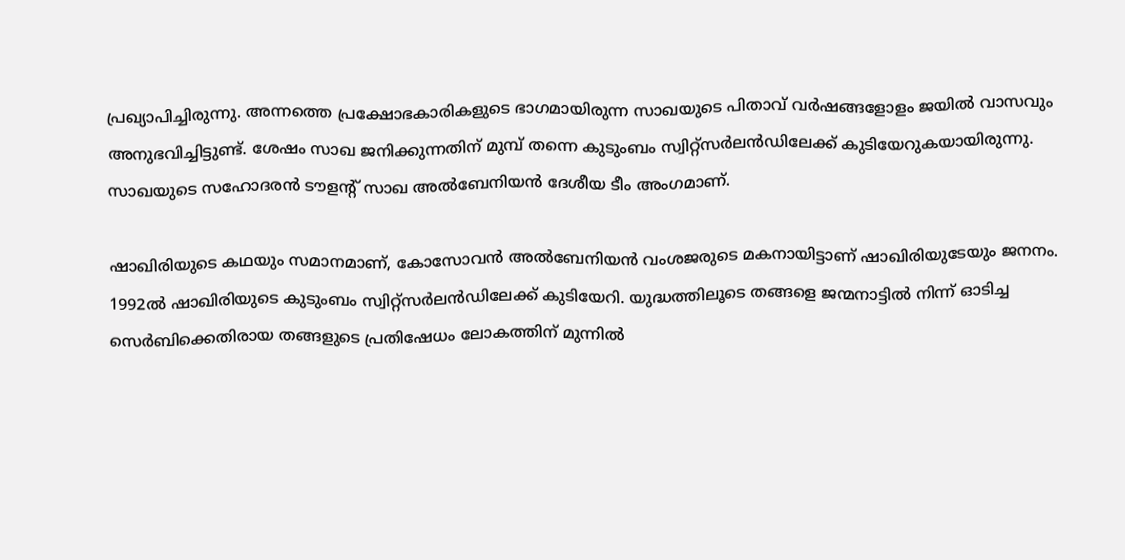പ്രഖ്യാപിച്ചിരുന്നു. അന്നത്തെ പ്രക്ഷോഭകാരികളുടെ ഭാഗമായിരുന്ന സാഖയുടെ പിതാവ് വര്‍ഷങ്ങളോളം ജയില്‍ വാസവും അനുഭവിച്ചിട്ടുണ്ട്. ശേഷം സാഖ ജനിക്കുന്നതിന് മുമ്പ് തന്നെ കുടുംബം സ്വിറ്റ്‌സര്‍ലന്‍ഡിലേക്ക് കുടിയേറുകയായിരുന്നു. സാഖയുടെ സഹോദരന്‍ ടൗളന്റ് സാഖ അല്‍ബേനിയന്‍ ദേശീയ ടീം അംഗമാണ്.

ഷാഖിരിയുടെ കഥയും സമാനമാണ്, കോസോവന്‍ അല്‍ബേനിയന്‍ വംശജരുടെ മകനായിട്ടാണ് ഷാഖിരിയുടേയും ജനനം. 1992ല്‍ ഷാഖിരിയുടെ കുടുംബം സ്വിറ്റ്‌സര്‍ലന്‍ഡിലേക്ക് കുടിയേറി. യുദ്ധത്തിലൂടെ തങ്ങളെ ജന്മനാട്ടില്‍ നിന്ന് ഓടിച്ച സെര്‍ബിക്കെതിരായ തങ്ങളുടെ പ്രതിഷേധം ലോകത്തിന് മുന്നില്‍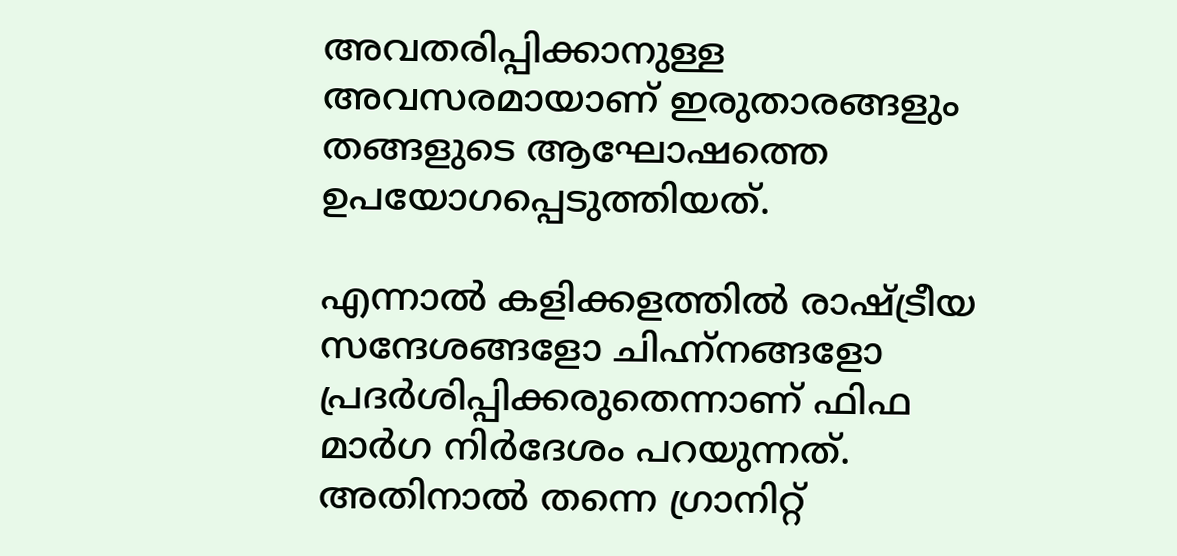അവതരിപ്പിക്കാനുള്ള അവസരമായാണ് ഇരുതാരങ്ങളും തങ്ങളുടെ ആഘോഷത്തെ ഉപയോഗപ്പെടുത്തിയത്.

എന്നാല്‍ കളിക്കളത്തില്‍ രാഷ്ട്രീയ സന്ദേശങ്ങളോ ചിഹ്ന്‌നങ്ങളോ പ്രദര്‍ശിപ്പിക്കരുതെന്നാണ് ഫിഫ മാര്‍ഗ നിര്‍ദേശം പറയുന്നത്. അതിനാല്‍ തന്നെ ഗ്രാനിറ്റ്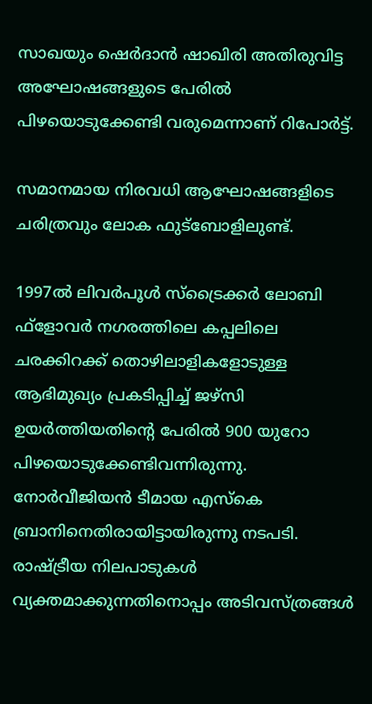സാഖയും ഷെര്‍ദാന്‍ ഷാഖിരി അതിരുവിട്ട അഘോഷങ്ങളുടെ പേരില്‍ പിഴയൊടുക്കേണ്ടി വരുമെന്നാണ് റിപോര്‍ട്ട്.

സമാനമായ നിരവധി ആഘോഷങ്ങളിടെ ചരിത്രവും ലോക ഫുട്‌ബോളിലുണ്ട്.

1997ല്‍ ലിവര്‍പൂള്‍ സ്‌ട്രൈക്കര്‍ ലോബി ഫ്‌ളോവര്‍ നഗരത്തിലെ കപ്പലിലെ ചരക്കിറക്ക് തൊഴിലാളികളോടുള്ള ആഭിമുഖ്യം പ്രകടിപ്പിച്ച് ജഴ്‌സി ഉയര്‍ത്തിയതിന്റെ പേരില്‍ 900 യുറോ പിഴയൊടുക്കേണ്ടിവന്നിരുന്നു. നോര്‍വീജിയന്‍ ടീമായ എസ്‌കെ ബ്രാനിനെതിരായിട്ടായിരുന്നു നടപടി. രാഷ്ട്രീയ നിലപാടുകള്‍ വ്യക്തമാക്കുന്നതിനൊപ്പം അടിവസ്ത്രങ്ങള്‍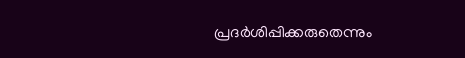പ്രദര്‍ശിപ്പിക്കരുതെന്നും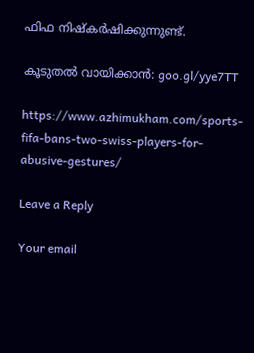ഫിഫ നിഷ്‌കര്‍ഷിക്കുന്നുണ്ട്.

കൂടുതല്‍ വായിക്കാന്‍: goo.gl/yye7TT

https://www.azhimukham.com/sports-fifa-bans-two-swiss-players-for-abusive-gestures/

Leave a Reply

Your email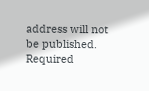address will not be published. Required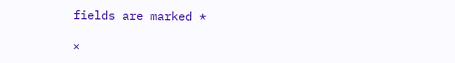fields are marked *

×